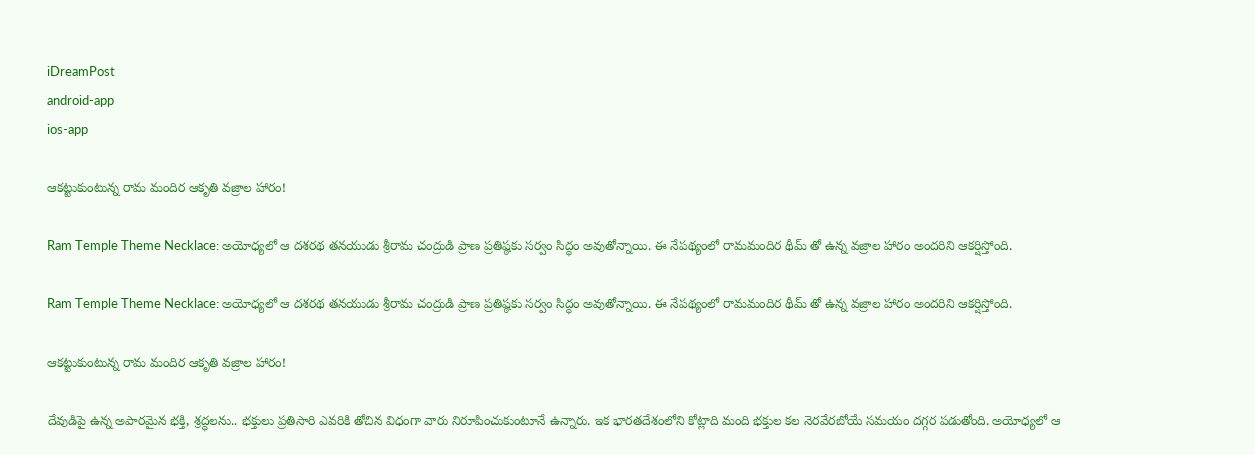iDreamPost
android-app
ios-app

ఆకట్టుకుంటున్న రామ మందిర ఆకృతి వజ్రాల హారం!

Ram Temple Theme Necklace: అయోధ్యలో ఆ దశరథ తనయుడు శ్రీరామ చంద్రుడి ప్రాణ ప్రతిష్ఠకు సర్వం సిద్ధం అవుతోన్నాయి. ఈ నేపథ్యంలో రామమందిర థీమ్ తో ఉన్న వజ్రాల హారం అందరిని ఆకర్షిస్తోంది.

Ram Temple Theme Necklace: అయోధ్యలో ఆ దశరథ తనయుడు శ్రీరామ చంద్రుడి ప్రాణ ప్రతిష్ఠకు సర్వం సిద్ధం అవుతోన్నాయి. ఈ నేపథ్యంలో రామమందిర థీమ్ తో ఉన్న వజ్రాల హారం అందరిని ఆకర్షిస్తోంది.

ఆకట్టుకుంటున్న రామ మందిర ఆకృతి వజ్రాల హారం!

దేవుడిపై ఉన్న అపారమైన భక్తి, శ్రద్ధలను.. భక్తులు ప్రతిసారి ఎవరికి తోచిన విధంగా వారు నిరూపించుకుంటూనే ఉన్నారు. ఇక భారతదేశంలోని కోట్లాది మంది భక్తుల కల నెరవేరబోయే సమయం దగ్గర పడుతోంది. అయోధ్యలో ఆ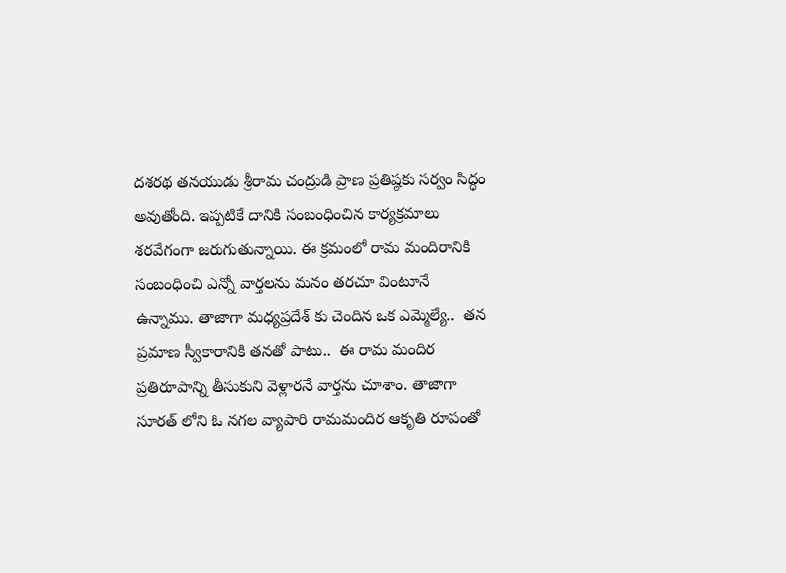దశరథ తనయుడు శ్రీరామ చంద్రుడి ప్రాణ ప్రతిష్ఠకు సర్వం సిద్ధం అవుతోంది. ఇప్పటికే దానికి సంబంధించిన కార్యక్రమాలు శరవేగంగా జరుగుతున్నాయి. ఈ క్రమంలో రామ మందిరానికి సంబంధించి ఎన్నో వార్తలను మనం తరచూ వింటూనే ఉన్నాము. తాజాగా మధ్యప్రదేశ్‌ కు చెందిన ఒక ఎమ్మెల్యే..  తన ప్రమాణ స్వీకారానికి తనతో పాటు..  ఈ రామ మందిర ప్రతిరూపాన్ని తీసుకుని వెళ్లారనే వార్తను చూశాం. తాజాగా సూరత్ లోని ఓ నగల వ్యాపారి రామమందిర ఆకృతి రూపంతో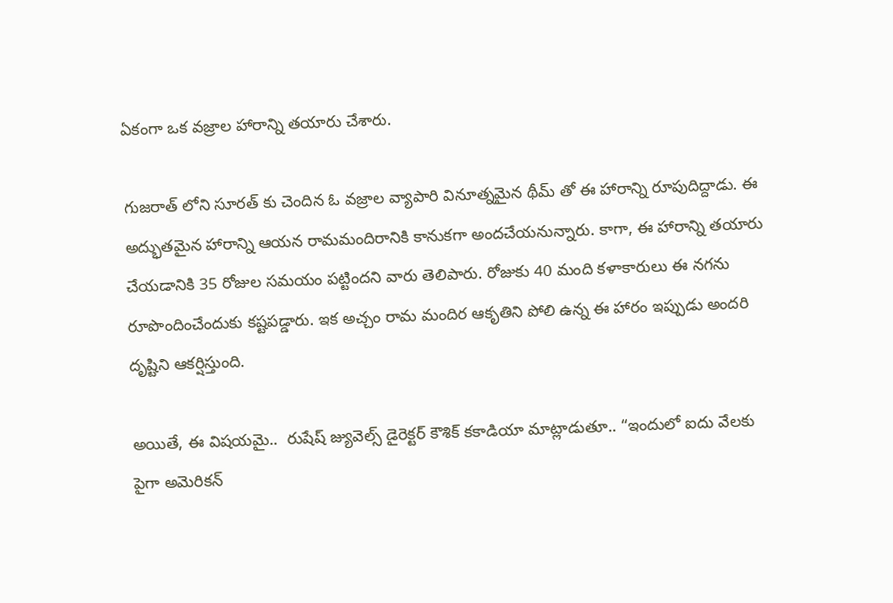ఏకంగా ఒక వజ్రాల హారాన్ని తయారు చేశారు.

గుజరాత్ లోని సూరత్ కు చెందిన ఓ వజ్రాల వ్యాపారి వినూత్నమైన థీమ్ తో ఈ హారాన్ని రూపుదిద్దాడు. ఈ అద్భుతమైన హారాన్ని ఆయన రామమందిరానికి కానుకగా అందచేయనున్నారు. కాగా, ఈ హారాన్ని తయారు చేయడానికి 35 రోజుల సమయం పట్టిందని వారు తెలిపారు. రోజుకు 40 మంది కళాకారులు ఈ నగను రూపొందించేందుకు కష్టపడ్డారు. ఇక అచ్చం రామ మందిర ఆకృతిని పోలి ఉన్న ఈ హారం ఇప్పుడు అందరి దృష్టిని ఆకర్షిస్తుంది.

అయితే, ఈ విషయమై..  రుషేష్ జ్యువెల్స్ డైరెక్టర్ కౌశిక్ కకాడియా మాట్లాడుతూ.. “ఇందులో ఐదు వేలకు  పైగా అమెరికన్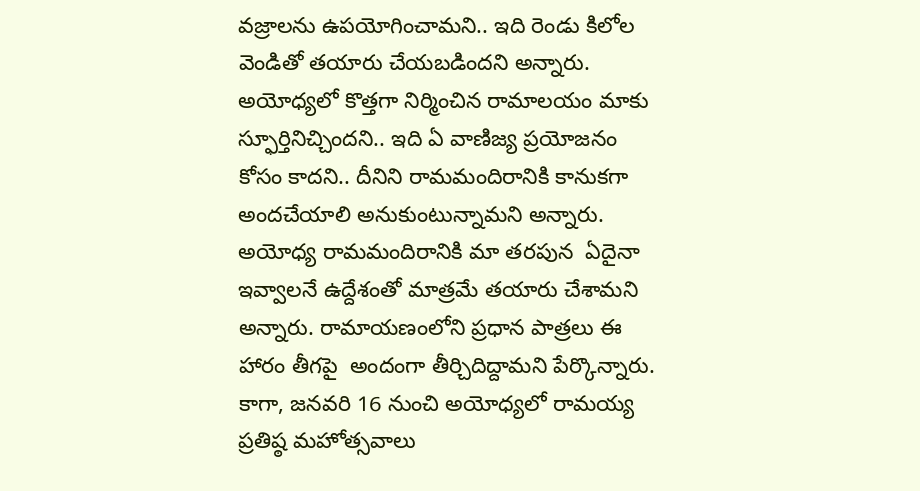వజ్రాలను ఉపయోగించామని.. ఇది రెండు కిలోల వెండితో తయారు చేయబడిందని అన్నారు. అయోధ్యలో కొత్తగా నిర్మించిన రామాలయం మాకు స్ఫూర్తినిచ్చిందని.. ఇది ఏ వాణిజ్య ప్రయోజనం కోసం కాదని.. దీనిని రామమందిరానికి కానుకగా అందచేయాలి అనుకుంటున్నామని అన్నారు. అయోధ్య రామమందిరానికి మా తరపున  ఏదైనా ఇవ్వాలనే ఉద్దేశంతో మాత్రమే తయారు చేశామని అన్నారు. రామాయణంలోని ప్రధాన పాత్రలు ఈ హారం తీగపై  అందంగా తీర్చిదిద్దామని పేర్కొన్నారు. కాగా, జనవరి 16 నుంచి అయోధ్యలో రామయ్య  ప్రతిష్ఠ మహోత్సవాలు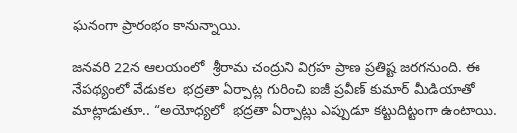ఘనంగా ప్రారంభం కానున్నాయి.

జనవరి 22న ఆలయంలో  శ్రీరామ చంద్రుని విగ్రహ ప్రాణ ప్రతిష్ట జరగనుంది. ఈ నేపథ్యంలో వేడుకల  భద్రతా ఏర్పాట్ల గురించి ఐజీ ప్రవీణ్ కుమార్ మీడియాతో మాట్లాడుతూ.. “అయోధ్యలో  భద్రతా ఏర్పాట్లు ఎప్పుడూ కట్టుదిట్టంగా ఉంటాయి.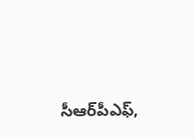సీఆర్‌పీఎఫ్,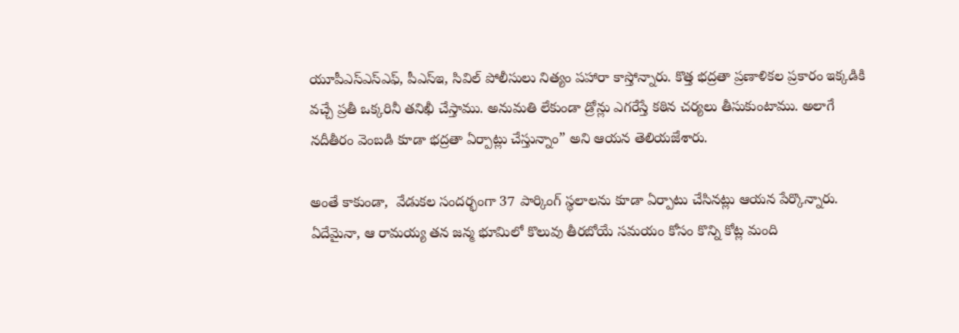యూపీఎస్‌ఎస్‌ఎఫ్, పీఎస్‌ఇ, సివిల్ పోలీసులు నిత్యం పహారా కాస్తోన్నారు. కొత్త భద్రతా ప్రణాళికల ప్రకారం ఇక్కడికి వచ్చే ప్రతీ ఒక్కరినీ తనిఖీ చేస్తాము. అనుమతి లేకుండా డ్రోన్లు ఎగరేస్తే కఠిన చర్యలు తీసుకుంటాము. అలాగే నదీతీరం వెంబడి కూడా భద్రతా ఏర్పాట్లు చేస్తున్నాం” అని ఆయన తెలియజేశారు.

అంతే కాకుండా,  వేడుకల సందర్భంగా 37 పార్కింగ్‌ స్థలాలను కూడా ఏర్పాటు చేసినట్లు ఆయన పేర్కొన్నారు. ఏదేమైనా, ఆ రామయ్య తన జన్మ భూమిలో కొలువు తీరబోయే సమయం కోసం కొన్ని కోట్ల మంది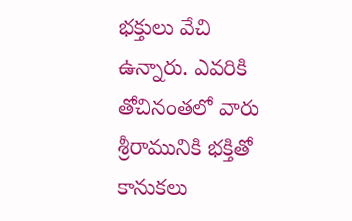భక్తులు వేచి ఉన్నారు. ఎవరికి తోచినంతలో వారు శ్రీరామునికి భక్తితో కానుకలు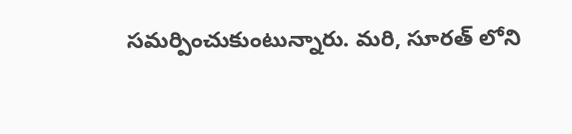సమర్పించుకుంటున్నారు. మరి, సూరత్ లోని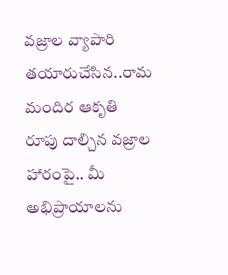వజ్రాల వ్యాపారి తయారుచేసిన..రామ మందిర ఆకృతి రూపు దాల్చిన వజ్రాల హారంపై.. మీ అభిప్రాయాలను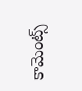కామెంట్స్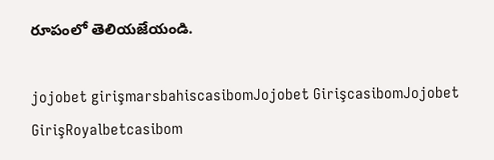రూపంలో తెలియజేయండి.

jojobet girişmarsbahiscasibomJojobet GirişcasibomJojobet GirişRoyalbetcasibom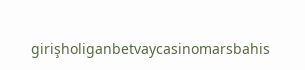girişholiganbetvaycasinomarsbahis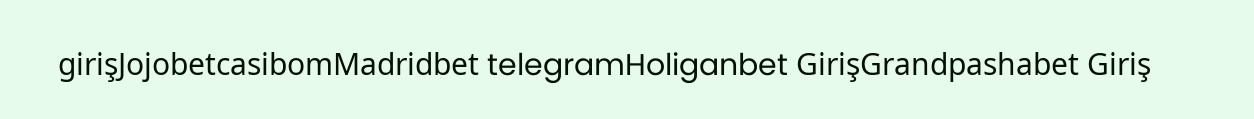girişJojobetcasibomMadridbet telegramHoliganbet GirişGrandpashabet Giriş